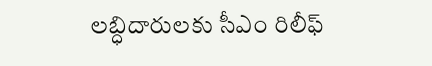లబ్ధిదారులకు సీఎం రిలీఫ్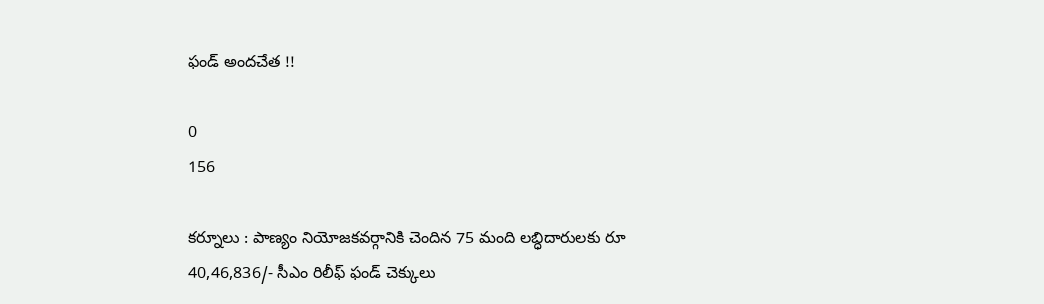ఫండ్ అందచేత !!

0
156

కర్నూలు : పాణ్యం నియోజకవర్గానికి చెందిన 75 మంది లబ్ధిదారులకు రూ 40,46,836/- సీఎం రిలీఫ్ ఫండ్ చెక్కులు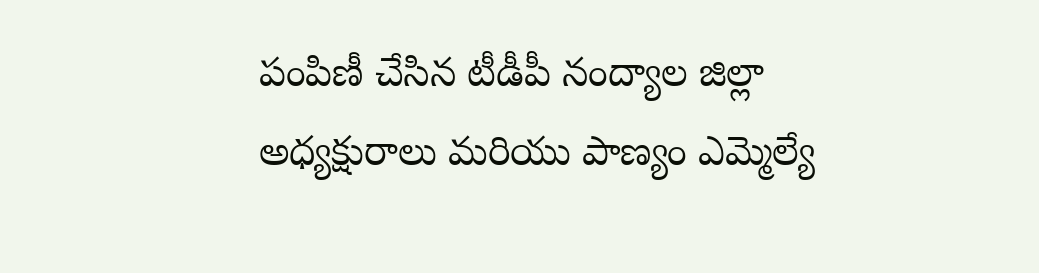పంపిణీ చేసిన టీడీపీ నంద్యాల జిల్లా అధ్యక్షురాలు మరియు పాణ్యం ఎమ్మెల్యే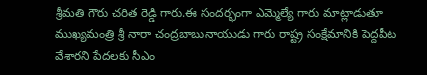శ్రీమతి గౌరు చరిత రెడ్డి గారు.ఈ సందర్భంగా ఎమ్మెల్యే గారు మాట్లాడుతూ ముఖ్యమంత్రి శ్రీ నారా చంద్రబాబునాయుడు గారు రాష్ట్ర సంక్షేమానికి పెద్దపీట వేశారని పేదలకు సీఎం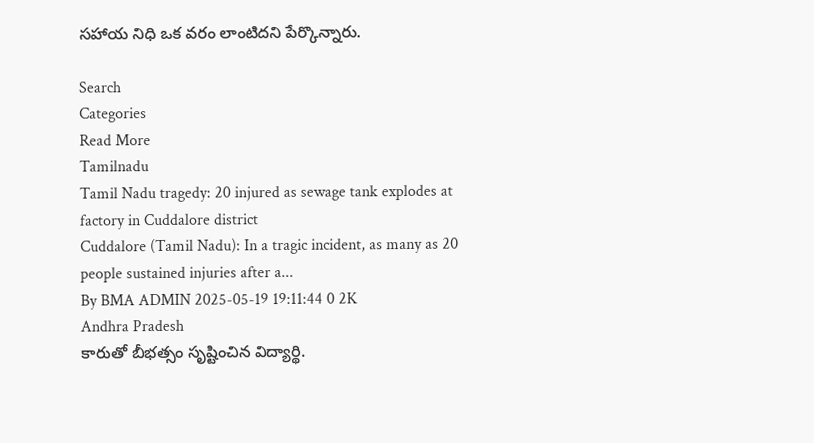సహాయ నిధి ఒక వరం లాంటిదని పేర్కొన్నారు.

Search
Categories
Read More
Tamilnadu
Tamil Nadu tragedy: 20 injured as sewage tank explodes at factory in Cuddalore district
Cuddalore (Tamil Nadu): In a tragic incident, as many as 20 people sustained injuries after a...
By BMA ADMIN 2025-05-19 19:11:44 0 2K
Andhra Pradesh
కారుతో బీభత్సం సృష్టించిన విద్యార్థి.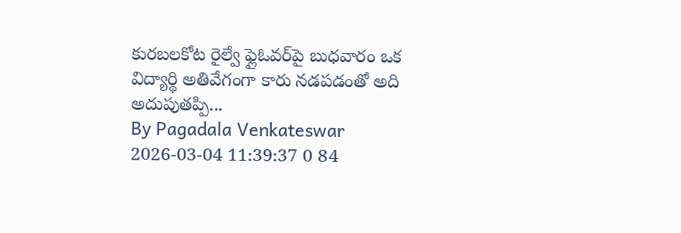కురబలకోట రైల్వే ఫ్లైఓవర్‌పై బుధవారం ఒక విద్యార్థి అతివేగంగా కారు నడపడంతో అది అదుపుతప్పి...
By Pagadala Venkateswar 2026-03-04 11:39:37 0 84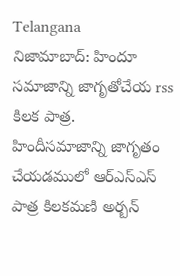Telangana
నిజామాబాద్: హిందూ సమాజాన్ని జాగృతోచేయ rss కిలక పాత్ర.
హిందీసమాజాన్ని జాగృతం చేయడములో ఆర్ఎస్ఎస్ పాత్ర కిలకమణి అర్బన్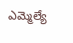ఎమ్మెల్యే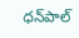ధన్‌పాల్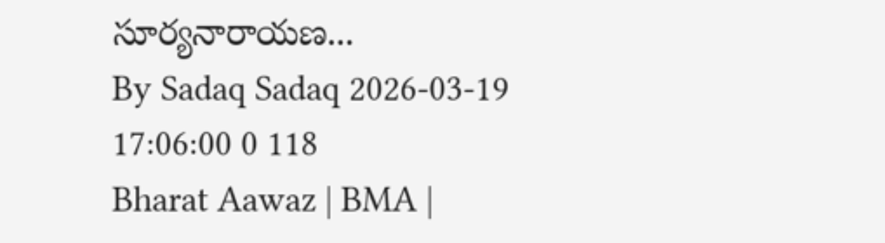సూర్యనారాయణ...
By Sadaq Sadaq 2026-03-19 17:06:00 0 118
Bharat Aawaz | BMA |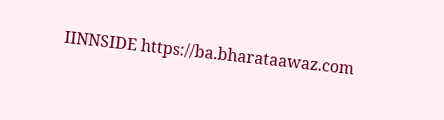IINNSIDE https://ba.bharataawaz.com